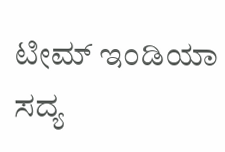ಟೀಮ್ ಇಂಡಿಯಾ ಸದ್ಯ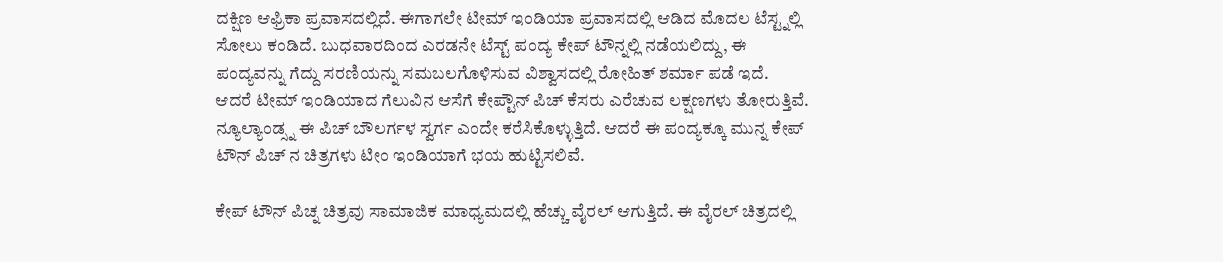ದಕ್ಷಿಣ ಆಫ್ರಿಕಾ ಪ್ರವಾಸದಲ್ಲಿದೆ. ಈಗಾಗಲೇ ಟೀಮ್ ಇಂಡಿಯಾ ಪ್ರವಾಸದಲ್ಲಿ ಆಡಿದ ಮೊದಲ ಟೆಸ್ಟ್ನಲ್ಲಿ ಸೋಲು ಕಂಡಿದೆ. ಬುಧವಾರದಿಂದ ಎರಡನೇ ಟೆಸ್ಟ್ ಪಂದ್ಯ ಕೇಪ್ ಟೌನ್ನಲ್ಲಿ ನಡೆಯಲಿದ್ದು, ಈ ಪಂದ್ಯವನ್ನು ಗೆದ್ದು ಸರಣಿಯನ್ನು ಸಮಬಲಗೊಳಿಸುವ ವಿಶ್ವಾಸದಲ್ಲಿ ರೋಹಿತ್ ಶರ್ಮಾ ಪಡೆ ಇದೆ.
ಆದರೆ ಟೀಮ್ ಇಂಡಿಯಾದ ಗೆಲುವಿನ ಆಸೆಗೆ ಕೇಪ್ಟೌನ್ ಪಿಚ್ ಕೆಸರು ಎರೆಚುವ ಲಕ್ಷಣಗಳು ತೋರುತ್ತಿವೆ. ನ್ಯೂಲ್ಯಾಂಡ್ಸ್ನ ಈ ಪಿಚ್ ಬೌಲರ್ಗಳ ಸ್ವರ್ಗ ಎಂದೇ ಕರೆಸಿಕೊಳ್ಳುತ್ತಿದೆ. ಆದರೆ ಈ ಪಂದ್ಯಕ್ಕೂ ಮುನ್ನ ಕೇಪ್ ಟೌನ್ ಪಿಚ್ ನ ಚಿತ್ರಗಳು ಟೀಂ ಇಂಡಿಯಾಗೆ ಭಯ ಹುಟ್ಟಿಸಲಿವೆ.

ಕೇಪ್ ಟೌನ್ ಪಿಚ್ನ ಚಿತ್ರವು ಸಾಮಾಜಿಕ ಮಾಧ್ಯಮದಲ್ಲಿ ಹೆಚ್ಚು ವೈರಲ್ ಆಗುತ್ತಿದೆ. ಈ ವೈರಲ್ ಚಿತ್ರದಲ್ಲಿ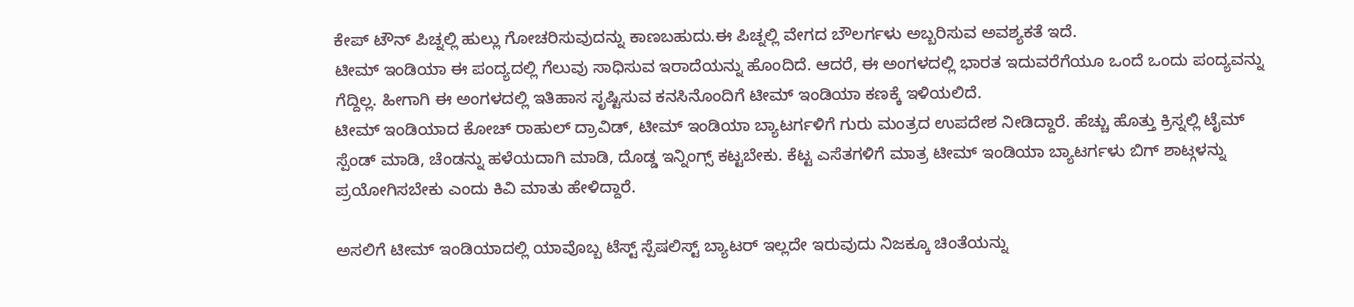ಕೇಪ್ ಟೌನ್ ಪಿಚ್ನಲ್ಲಿ ಹುಲ್ಲು ಗೋಚರಿಸುವುದನ್ನು ಕಾಣಬಹುದು.ಈ ಪಿಚ್ನಲ್ಲಿ ವೇಗದ ಬೌಲರ್ಗಳು ಅಬ್ಬರಿಸುವ ಅವಶ್ಯಕತೆ ಇದೆ.
ಟೀಮ್ ಇಂಡಿಯಾ ಈ ಪಂದ್ಯದಲ್ಲಿ ಗೆಲುವು ಸಾಧಿಸುವ ಇರಾದೆಯನ್ನು ಹೊಂದಿದೆ. ಆದರೆ, ಈ ಅಂಗಳದಲ್ಲಿ ಭಾರತ ಇದುವರೆಗೆಯೂ ಒಂದೆ ಒಂದು ಪಂದ್ಯವನ್ನು ಗೆದ್ದಿಲ್ಲ. ಹೀಗಾಗಿ ಈ ಅಂಗಳದಲ್ಲಿ ಇತಿಹಾಸ ಸೃಷ್ಟಿಸುವ ಕನಸಿನೊಂದಿಗೆ ಟೀಮ್ ಇಂಡಿಯಾ ಕಣಕ್ಕೆ ಇಳಿಯಲಿದೆ.
ಟೀಮ್ ಇಂಡಿಯಾದ ಕೋಚ್ ರಾಹುಲ್ ದ್ರಾವಿಡ್, ಟೀಮ್ ಇಂಡಿಯಾ ಬ್ಯಾಟರ್ಗಳಿಗೆ ಗುರು ಮಂತ್ರದ ಉಪದೇಶ ನೀಡಿದ್ದಾರೆ. ಹೆಚ್ಚು ಹೊತ್ತು ಕ್ರಿಸ್ನಲ್ಲಿ ಟೈಮ್ ಸ್ಪೆಂಡ್ ಮಾಡಿ, ಚೆಂಡನ್ನು ಹಳೆಯದಾಗಿ ಮಾಡಿ, ದೊಡ್ಡ ಇನ್ನಿಂಗ್ಸ್ ಕಟ್ಟಬೇಕು. ಕೆಟ್ಟ ಎಸೆತಗಳಿಗೆ ಮಾತ್ರ ಟೀಮ್ ಇಂಡಿಯಾ ಬ್ಯಾಟರ್ಗಳು ಬಿಗ್ ಶಾಟ್ಗಳನ್ನು ಪ್ರಯೋಗಿಸಬೇಕು ಎಂದು ಕಿವಿ ಮಾತು ಹೇಳಿದ್ದಾರೆ.

ಅಸಲಿಗೆ ಟೀಮ್ ಇಂಡಿಯಾದಲ್ಲಿ ಯಾವೊಬ್ಬ ಟೆಸ್ಟ್ ಸ್ಪೆಷಲಿಸ್ಟ್ ಬ್ಯಾಟರ್ ಇಲ್ಲದೇ ಇರುವುದು ನಿಜಕ್ಕೂ ಚಿಂತೆಯನ್ನು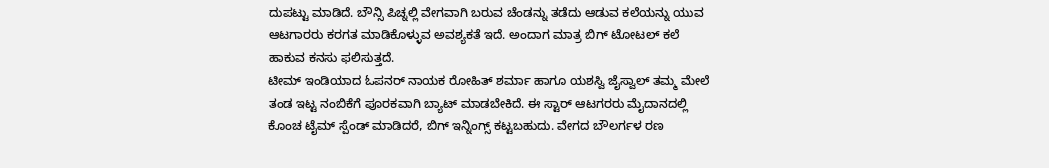ದುಪಟ್ಟು ಮಾಡಿದೆ. ಬೌನ್ಸಿ ಪಿಚ್ನಲ್ಲಿ ವೇಗವಾಗಿ ಬರುವ ಚೆಂಡನ್ನು ತಡೆದು ಆಡುವ ಕಲೆಯನ್ನು ಯುವ ಆಟಗಾರರು ಕರಗತ ಮಾಡಿಕೊಳ್ಳುವ ಅವಶ್ಯಕತೆ ಇದೆ. ಅಂದಾಗ ಮಾತ್ರ ಬಿಗ್ ಟೋಟಲ್ ಕಲೆ ಹಾಕುವ ಕನಸು ಫಲಿಸುತ್ತದೆ.
ಟೀಮ್ ಇಂಡಿಯಾದ ಓಪನರ್ ನಾಯಕ ರೋಹಿತ್ ಶರ್ಮಾ ಹಾಗೂ ಯಶಸ್ವಿ ಜೈಸ್ವಾಲ್ ತಮ್ಮ ಮೇಲೆ ತಂಡ ಇಟ್ಟ ನಂಬಿಕೆಗೆ ಪೂರಕವಾಗಿ ಬ್ಯಾಟ್ ಮಾಡಬೇಕಿದೆ. ಈ ಸ್ಟಾರ್ ಆಟಗರರು ಮೈದಾನದಲ್ಲಿ ಕೊಂಚ ಟೈಮ್ ಸ್ಪೆಂಡ್ ಮಾಡಿದರೆ, ಬಿಗ್ ಇನ್ನಿಂಗ್ಸ್ ಕಟ್ಟಬಹುದು. ವೇಗದ ಬೌಲರ್ಗಳ ರಣ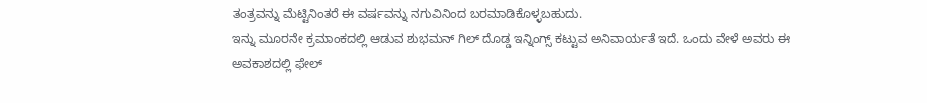ತಂತ್ರವನ್ನು ಮೆಟ್ಟಿನಿಂತರೆ ಈ ವರ್ಷವನ್ನು ನಗುವಿನಿಂದ ಬರಮಾಡಿಕೊಳ್ಳಬಹುದು.
ಇನ್ನು ಮೂರನೇ ಕ್ರಮಾಂಕದಲ್ಲಿ ಆಡುವ ಶುಭಮನ್ ಗಿಲ್ ದೊಡ್ಡ ಇನ್ನಿಂಗ್ಸ್ ಕಟ್ಟುವ ಅನಿವಾರ್ಯತೆ ಇದೆ. ಒಂದು ವೇಳೆ ಅವರು ಈ ಅವಕಾಶದಲ್ಲಿ ಫೇಲ್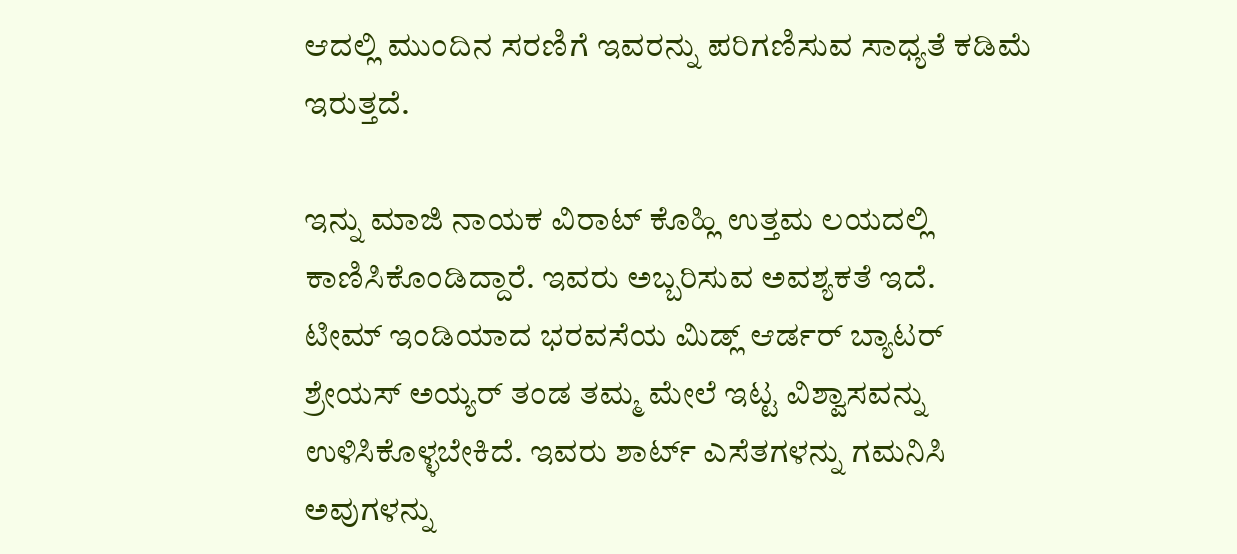ಆದಲ್ಲಿ ಮುಂದಿನ ಸರಣಿಗೆ ಇವರನ್ನು ಪರಿಗಣಿಸುವ ಸಾಧ್ಯತೆ ಕಡಿಮೆ ಇರುತ್ತದೆ.

ಇನ್ನು ಮಾಜಿ ನಾಯಕ ವಿರಾಟ್ ಕೊಹ್ಲಿ ಉತ್ತಮ ಲಯದಲ್ಲಿ ಕಾಣಿಸಿಕೊಂಡಿದ್ದಾರೆ. ಇವರು ಅಬ್ಬರಿಸುವ ಅವಶ್ಯಕತೆ ಇದೆ.
ಟೀಮ್ ಇಂಡಿಯಾದ ಭರವಸೆಯ ಮಿಡ್ಲ್ ಆರ್ಡರ್ ಬ್ಯಾಟರ್ ಶ್ರೇಯಸ್ ಅಯ್ಯರ್ ತಂಡ ತಮ್ಮ ಮೇಲೆ ಇಟ್ಟ ವಿಶ್ವಾಸವನ್ನು ಉಳಿಸಿಕೊಳ್ಳಬೇಕಿದೆ. ಇವರು ಶಾರ್ಟ್ ಎಸೆತಗಳನ್ನು ಗಮನಿಸಿ ಅವುಗಳನ್ನು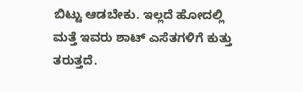ಬಿಟ್ಟು ಆಡಬೇಕು. ಇಲ್ಲದೆ ಹೋದಲ್ಲಿ ಮತ್ತೆ ಇವರು ಶಾಟ್ ಎಸೆತಗಳಿಗೆ ಕುತ್ತು ತರುತ್ತದೆ.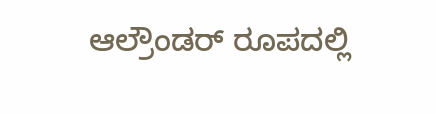ಆಲ್ರೌಂಡರ್ ರೂಪದಲ್ಲಿ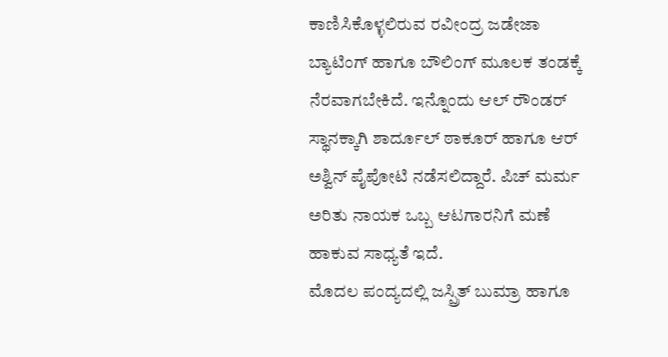ಕಾಣಿಸಿಕೊಳ್ಳಲಿರುವ ರವೀಂದ್ರ ಜಡೇಜಾ ಬ್ಯಾಟಿಂಗ್ ಹಾಗೂ ಬೌಲಿಂಗ್ ಮೂಲಕ ತಂಡಕ್ಕೆ ನೆರವಾಗಬೇಕಿದೆ. ಇನ್ನೊಂದು ಆಲ್ ರೌಂಡರ್ ಸ್ಥಾನಕ್ಕಾಗಿ ಶಾರ್ದೂಲ್ ಠಾಕೂರ್ ಹಾಗೂ ಆರ್ ಅಶ್ವಿನ್ ಪೈಪೋಟಿ ನಡೆಸಲಿದ್ದಾರೆ. ಪಿಚ್ ಮರ್ಮ ಅರಿತು ನಾಯಕ ಒಬ್ಬ ಆಟಗಾರನಿಗೆ ಮಣೆ ಹಾಕುವ ಸಾಧ್ಯತೆ ಇದೆ.
ಮೊದಲ ಪಂದ್ಯದಲ್ಲಿ ಜಸ್ಪ್ರಿತ್ ಬುಮ್ರಾ ಹಾಗೂ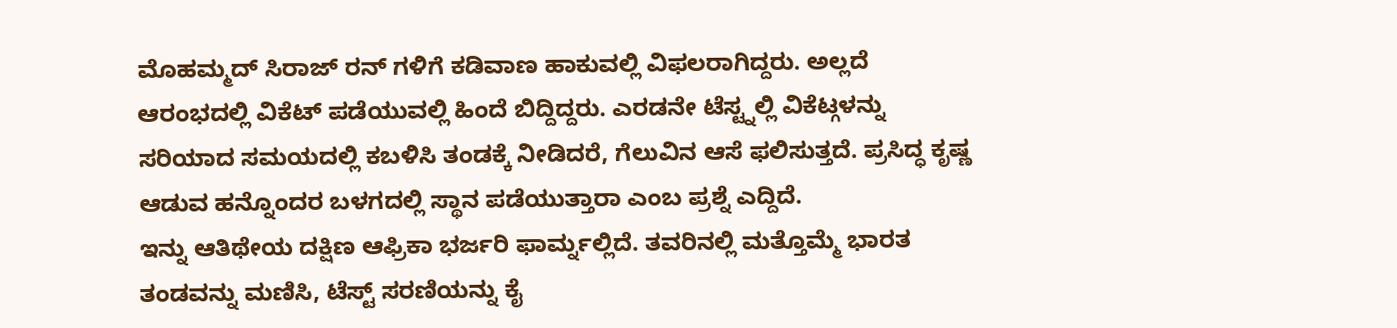ಮೊಹಮ್ಮದ್ ಸಿರಾಜ್ ರನ್ ಗಳಿಗೆ ಕಡಿವಾಣ ಹಾಕುವಲ್ಲಿ ವಿಫಲರಾಗಿದ್ದರು. ಅಲ್ಲದೆ ಆರಂಭದಲ್ಲಿ ವಿಕೆಟ್ ಪಡೆಯುವಲ್ಲಿ ಹಿಂದೆ ಬಿದ್ದಿದ್ದರು. ಎರಡನೇ ಟೆಸ್ಟ್ನಲ್ಲಿ ವಿಕೆಟ್ಗಳನ್ನು ಸರಿಯಾದ ಸಮಯದಲ್ಲಿ ಕಬಳಿಸಿ ತಂಡಕ್ಕೆ ನೀಡಿದರೆ, ಗೆಲುವಿನ ಆಸೆ ಫಲಿಸುತ್ತದೆ. ಪ್ರಸಿದ್ಧ ಕೃಷ್ಣ ಆಡುವ ಹನ್ನೊಂದರ ಬಳಗದಲ್ಲಿ ಸ್ಥಾನ ಪಡೆಯುತ್ತಾರಾ ಎಂಬ ಪ್ರಶ್ನೆ ಎದ್ದಿದೆ.
ಇನ್ನು ಆತಿಥೇಯ ದಕ್ಷಿಣ ಆಫ್ರಿಕಾ ಭರ್ಜರಿ ಫಾರ್ಮ್ನಲ್ಲಿದೆ. ತವರಿನಲ್ಲಿ ಮತ್ತೊಮ್ಮೆ ಭಾರತ ತಂಡವನ್ನು ಮಣಿಸಿ, ಟೆಸ್ಟ್ ಸರಣಿಯನ್ನು ಕೈ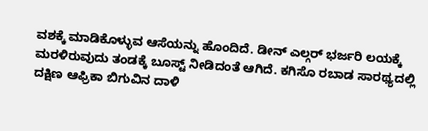ವಶಕ್ಕೆ ಮಾಡಿಕೊಳ್ಳುವ ಆಸೆಯನ್ನು ಹೊಂದಿದೆ. ಡೀನ್ ಎಲ್ಗರ್ ಭರ್ಜರಿ ಲಯಕ್ಕೆ ಮರಳಿರುವುದು ತಂಡಕ್ಕೆ ಬೂಸ್ಟ್ ನೀಡಿದಂತೆ ಆಗಿದೆ. ಕಗಿಸೊ ರಬಾಡ ಸಾರಥ್ಯದಲ್ಲಿ ದಕ್ಷಿಣ ಆಫ್ರಿಕಾ ಬಿಗುವಿನ ದಾಳಿ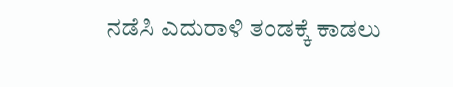ನಡೆಸಿ ಎದುರಾಳಿ ತಂಡಕ್ಕೆ ಕಾಡಲು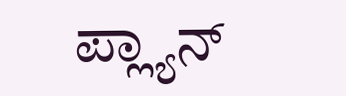ಪ್ಲ್ಯಾನ್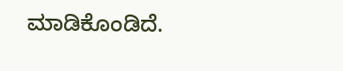ಮಾಡಿಕೊಂಡಿದೆ.